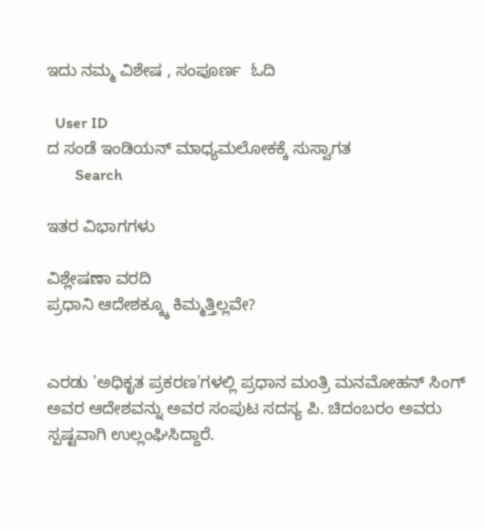ಇದು ನಮ್ಮ ವಿಶೇಷ , ಸಂಪೂರ್ಣ  ಓದಿ

  User ID
ದ ಸಂಡೆ ಇಂಡಿಯನ್ ಮಾಧ್ಯಮಲೋಕಕ್ಕೆ ಸುಸ್ವಾಗತ
       Search

ಇತರ ವಿಭಾಗಗಳು

ವಿಶ್ಲೇಷಣಾ ವರದಿ
ಪ್ರಧಾನಿ ಆದೇಶಕ್ಕ್ಕೂ ಕಿಮ್ಮತ್ತಿಲ್ಲವೇ?


ಎರಡು 'ಅಧಿಕೃತ ಪ್ರಕರಣ'ಗಳಲ್ಲಿ ಪ್ರಧಾನ ಮಂತ್ರಿ ಮನಮೋಹನ್ ಸಿಂಗ್ ಅವರ ಆದೇಶವನ್ನು ಅವರ ಸಂಪುಟ ಸದಸ್ಯ ಪಿ. ಚಿದಂಬರಂ ಅವರು ಸ್ಪಷ್ಟವಾಗಿ ಉಲ್ಲಂಘಿಸಿದ್ದಾರೆ.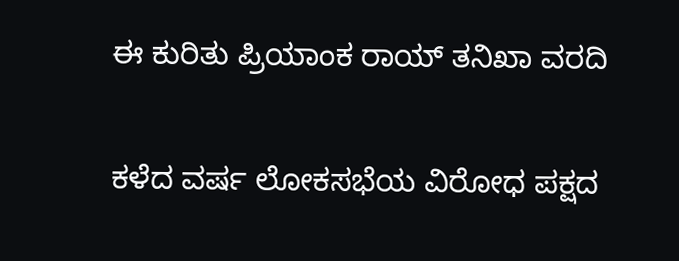ಈ ಕುರಿತು ಪ್ರಿಯಾಂಕ ರಾಯ್ ತನಿಖಾ ವರದಿ

ಕಳೆದ ವರ್ಷ ಲೋಕಸಭೆಯ ವಿರೋಧ ಪಕ್ಷದ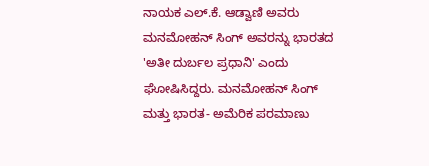ನಾಯಕ ಎಲ್.ಕೆ. ಆಡ್ವಾಣಿ ಅವರು ಮನಮೋಹನ್ ಸಿಂಗ್ ಅವರನ್ನು ಭಾರತದ 'ಅತೀ ದುರ್ಬಲ ಪ್ರಧಾನಿ' ಎಂದು ಘೋಷಿಸಿದ್ದರು. ಮನಮೋಹನ್ ಸಿಂಗ್ ಮತ್ತು ಭಾರತ- ಅಮೆರಿಕ ಪರಮಾಣು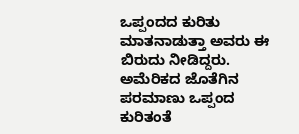ಒಪ್ಪಂದದ ಕುರಿತು ಮಾತನಾಡುತ್ತಾ ಅವರು ಈ ಬಿರುದು ನೀಡಿದ್ದರು.
ಅಮೆರಿಕದ ಜೊತೆಗಿನ ಪರಮಾಣು ಒಪ್ಪಂದ ಕುರಿತಂತೆ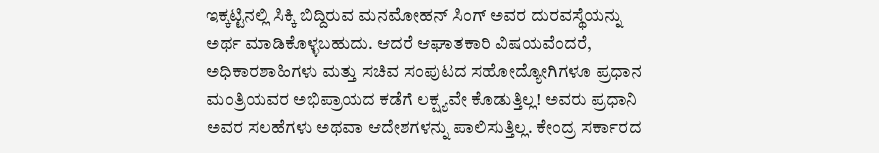ಇಕ್ಕಟ್ಟಿನಲ್ಲಿ ಸಿಕ್ಕಿ ಬಿದ್ದಿರುವ ಮನಮೋಹನ್ ಸಿಂಗ್ ಅವರ ದುರವಸ್ಥೆಯನ್ನು ಅರ್ಥ ಮಾಡಿಕೊಳ್ಳಬಹುದು. ಆದರೆ ಆಘಾತಕಾರಿ ವಿಷಯವೆಂದರೆ, ಅಧಿಕಾರಶಾಹಿಗಳು ಮತ್ತು ಸಚಿವ ಸಂಪುಟದ ಸಹೋದ್ಯೋಗಿಗಳೂ ಪ್ರಧಾನ ಮಂತ್ರಿಯವರ ಅಭಿಪ್ರಾಯದ ಕಡೆಗೆ ಲಕ್ಷ್ಯವೇ ಕೊಡುತ್ತಿಲ್ಲ! ಅವರು ಪ್ರಧಾನಿ ಅವರ ಸಲಹೆಗಳು ಅಥವಾ ಆದೇಶಗಳನ್ನು ಪಾಲಿಸುತ್ತಿಲ್ಲ. ಕೇಂದ್ರ ಸರ್ಕಾರದ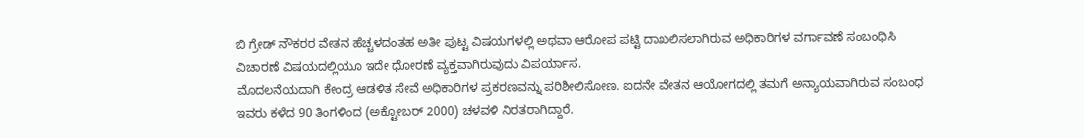ಬಿ ಗ್ರೇಡ್ ನೌಕರರ ವೇತನ ಹೆಚ್ಚಳದಂತಹ ಅತೀ ಪುಟ್ಟ ವಿಷಯಗಳಲ್ಲಿ ಅಥವಾ ಆರೋಪ ಪಟ್ಟಿ ದಾಖಲಿಸಲಾಗಿರುವ ಅಧಿಕಾರಿಗಳ ವರ್ಗಾವಣೆ ಸಂಬಂಧಿಸಿ ವಿಚಾರಣೆ ವಿಷಯದಲ್ಲಿಯೂ ಇದೇ ಧೋರಣೆ ವ್ಯಕ್ತವಾಗಿರುವುದು ವಿಪರ್ಯಾಸ.
ಮೊದಲನೆಯದಾಗಿ ಕೇಂದ್ರ ಆಡಳಿತ ಸೇವೆ ಅಧಿಕಾರಿಗಳ ಪ್ರಕರಣವನ್ನು ಪರಿಶೀಲಿಸೋಣ. ಐದನೇ ವೇತನ ಆಯೋಗದಲ್ಲಿ ತಮಗೆ ಅನ್ಯಾಯವಾಗಿರುವ ಸಂಬಂಧ ಇವರು ಕಳೆದ 90 ತಿಂಗಳಿಂದ (ಅಕ್ಟೋಬರ್ 2000) ಚಳವಳಿ ನಿರತರಾಗಿದ್ದಾರೆ.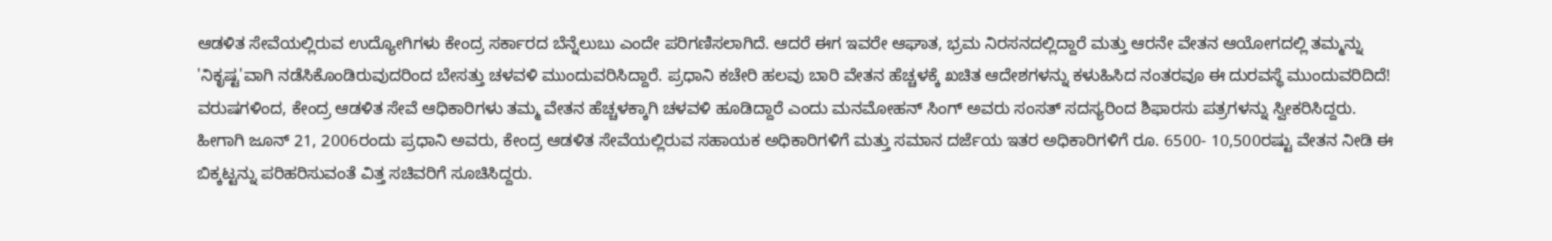ಆಡಳಿತ ಸೇವೆಯಲ್ಲಿರುವ ಉದ್ಯೋಗಿಗಳು ಕೇಂದ್ರ ಸರ್ಕಾರದ ಬೆನ್ನೆಲುಬು ಎಂದೇ ಪರಿಗಣಿಸಲಾಗಿದೆ. ಆದರೆ ಈಗ ಇವರೇ ಆಘಾತ, ಭ್ರಮ ನಿರಸನದಲ್ಲಿದ್ದಾರೆ ಮತ್ತು ಆರನೇ ವೇತನ ಆಯೋಗದಲ್ಲಿ ತಮ್ಮನ್ನು 'ನಿಕೃಷ್ಟ'ವಾಗಿ ನಡೆಸಿಕೊಂಡಿರುವುದರಿಂದ ಬೇಸತ್ತು ಚಳವಳಿ ಮುಂದುವರಿಸಿದ್ದಾರೆ. ಪ್ರಧಾನಿ ಕಚೇರಿ ಹಲವು ಬಾರಿ ವೇತನ ಹೆಚ್ಚಳಕ್ಕೆ ಖಚಿತ ಆದೇಶಗಳನ್ನು ಕಳುಹಿಸಿದ ನಂತರವೂ ಈ ದುರವಸ್ಥೆ ಮುಂದುವರಿದಿದೆ!
ವರುಷಗಳಿಂದ, ಕೇಂದ್ರ ಆಡಳಿತ ಸೇವೆ ಆಧಿಕಾರಿಗಳು ತಮ್ಮ ವೇತನ ಹೆಚ್ಚಳಕ್ಕಾಗಿ ಚಳವಳಿ ಹೂಡಿದ್ದಾರೆ ಎಂದು ಮನಮೋಹನ್ ಸಿಂಗ್ ಅವರು ಸಂಸತ್ ಸದಸ್ಯರಿಂದ ಶಿಫಾರಸು ಪತ್ರಗಳನ್ನು ಸ್ವೀಕರಿಸಿದ್ದರು. ಹೀಗಾಗಿ ಜೂನ್ 21, 2006ರಂದು ಪ್ರಧಾನಿ ಅವರು, ಕೇಂದ್ರ ಆಡಳಿತ ಸೇವೆಯಲ್ಲಿರುವ ಸಹಾಯಕ ಅಧಿಕಾರಿಗಳಿಗೆ ಮತ್ತು ಸಮಾನ ದರ್ಜೆಯ ಇತರ ಅಧಿಕಾರಿಗಳಿಗೆ ರೂ. 6500- 10,500ರಷ್ಟು ವೇತನ ನೀಡಿ ಈ ಬಿಕ್ಕಟ್ಟನ್ನು ಪರಿಹರಿಸುವಂತೆ ವಿತ್ತ ಸಚಿವರಿಗೆ ಸೂಚಿಸಿದ್ದರು.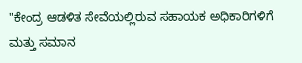"ಕೇಂದ್ರ ಆಡಳಿತ ಸೇವೆಯಲ್ಲಿರುವ ಸಹಾಯಕ ಅಧಿಕಾರಿಗಳಿಗೆ ಮತ್ತು ಸಮಾನ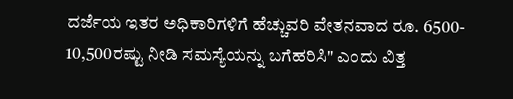ದರ್ಜೆಯ ಇತರ ಅಧಿಕಾರಿಗಳಿಗೆ ಹೆಚ್ಚುವರಿ ವೇತನವಾದ ರೂ. 6500- 10,500ರಷ್ಟು ನೀಡಿ ಸಮಸ್ಯೆಯನ್ನು ಬಗೆಹರಿಸಿ" ಎಂದು ವಿತ್ತ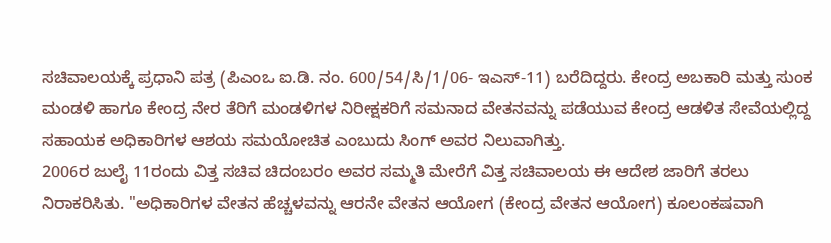ಸಚಿವಾಲಯಕ್ಕೆ ಪ್ರಧಾನಿ ಪತ್ರ (ಪಿಎಂಒ ಐ.ಡಿ. ನಂ. 600/54/ಸಿ/1/06- ಇಎಸ್-11) ಬರೆದಿದ್ದರು. ಕೇಂದ್ರ ಅಬಕಾರಿ ಮತ್ತು ಸುಂಕ ಮಂಡಳಿ ಹಾಗೂ ಕೇಂದ್ರ ನೇರ ತೆರಿಗೆ ಮಂಡಳಿಗಳ ನಿರೀಕ್ಷಕರಿಗೆ ಸಮನಾದ ವೇತನವನ್ನು ಪಡೆಯುವ ಕೇಂದ್ರ ಆಡಳಿತ ಸೇವೆಯಲ್ಲಿದ್ದ ಸಹಾಯಕ ಅಧಿಕಾರಿಗಳ ಆಶಯ ಸಮಯೋಚಿತ ಎಂಬುದು ಸಿಂಗ್ ಅವರ ನಿಲುವಾಗಿತ್ತು.
2006ರ ಜುಲೈ 11ರಂದು ವಿತ್ತ ಸಚಿವ ಚಿದಂಬರಂ ಅವರ ಸಮ್ಮತಿ ಮೇರೆಗೆ ವಿತ್ತ ಸಚಿವಾಲಯ ಈ ಆದೇಶ ಜಾರಿಗೆ ತರಲು ನಿರಾಕರಿಸಿತು. "ಅಧಿಕಾರಿಗಳ ವೇತನ ಹೆಚ್ಚಳವನ್ನು ಆರನೇ ವೇತನ ಆಯೋಗ (ಕೇಂದ್ರ ವೇತನ ಆಯೋಗ) ಕೂಲಂಕಷವಾಗಿ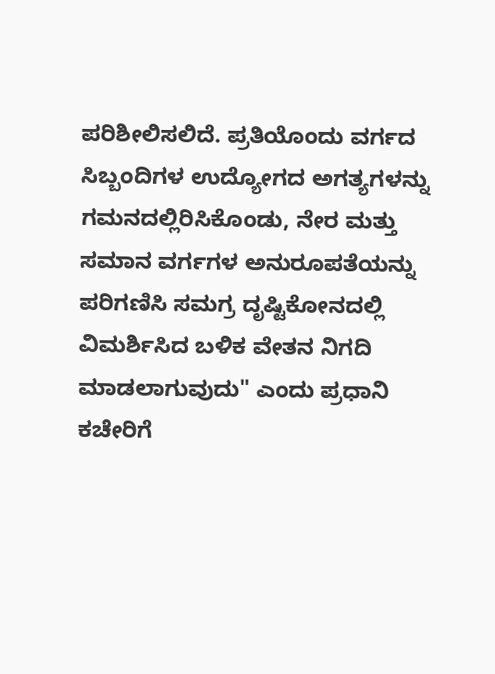ಪರಿಶೀಲಿಸಲಿದೆ. ಪ್ರತಿಯೊಂದು ವರ್ಗದ ಸಿಬ್ಬಂದಿಗಳ ಉದ್ಯೋಗದ ಅಗತ್ಯಗಳನ್ನು ಗಮನದಲ್ಲಿರಿಸಿಕೊಂಡು, ನೇರ ಮತ್ತು ಸಮಾನ ವರ್ಗಗಳ ಅನುರೂಪತೆಯನ್ನು ಪರಿಗಣಿಸಿ ಸಮಗ್ರ ದೃಷ್ಟಿಕೋನದಲ್ಲಿ ವಿಮರ್ಶಿಸಿದ ಬಳಿಕ ವೇತನ ನಿಗದಿ ಮಾಡಲಾಗುವುದು" ಎಂದು ಪ್ರಧಾನಿ ಕಚೇರಿಗೆ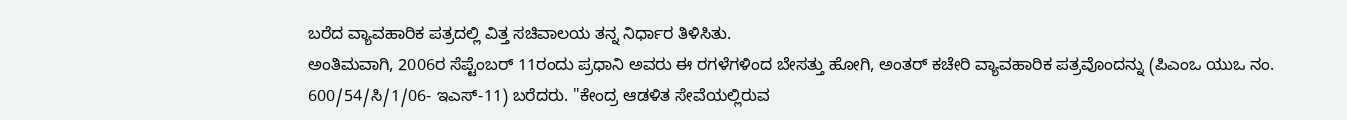ಬರೆದ ವ್ಯಾವಹಾರಿಕ ಪತ್ರದಲ್ಲಿ ವಿತ್ತ ಸಚಿವಾಲಯ ತನ್ನ ನಿರ್ಧಾರ ತಿಳಿಸಿತು.
ಅಂತಿಮವಾಗಿ, 2006ರ ಸೆಪ್ಟೆಂಬರ್ 11ರಂದು ಪ್ರಧಾನಿ ಅವರು ಈ ರಗಳೆಗಳಿಂದ ಬೇಸತ್ತು ಹೋಗಿ, ಅಂತರ್ ಕಚೇರಿ ವ್ಯಾವಹಾರಿಕ ಪತ್ರವೊಂದನ್ನು (ಪಿಎಂಒ ಯುಒ ನಂ. 600/54/ಸಿ/1/06- ಇಎಸ್-11) ಬರೆದರು. "ಕೇಂದ್ರ ಆಡಳಿತ ಸೇವೆಯಲ್ಲಿರುವ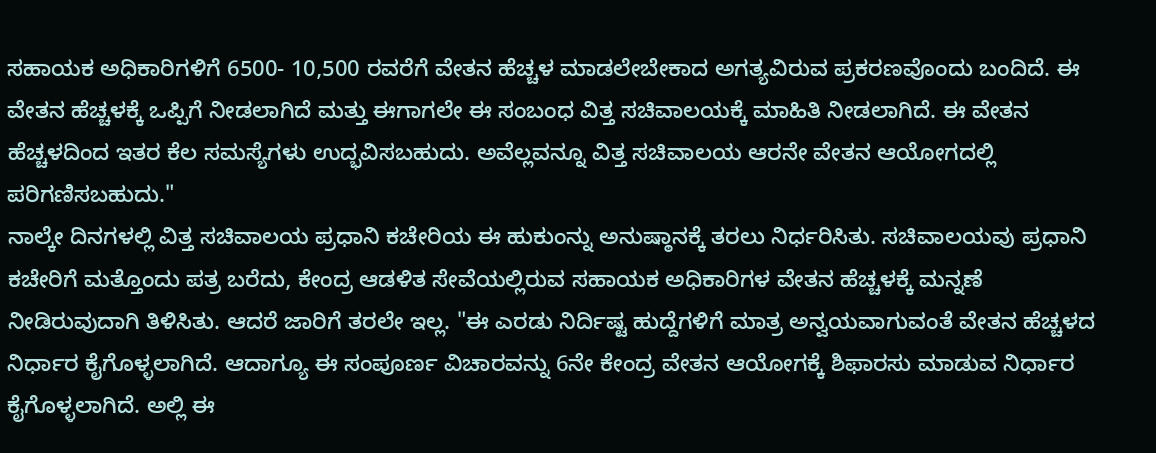ಸಹಾಯಕ ಅಧಿಕಾರಿಗಳಿಗೆ 6500- 10,500 ರವರೆಗೆ ವೇತನ ಹೆಚ್ಚಳ ಮಾಡಲೇಬೇಕಾದ ಅಗತ್ಯವಿರುವ ಪ್ರಕರಣವೊಂದು ಬಂದಿದೆ. ಈ ವೇತನ ಹೆಚ್ಚಳಕ್ಕೆ ಒಪ್ಪಿಗೆ ನೀಡಲಾಗಿದೆ ಮತ್ತು ಈಗಾಗಲೇ ಈ ಸಂಬಂಧ ವಿತ್ತ ಸಚಿವಾಲಯಕ್ಕೆ ಮಾಹಿತಿ ನೀಡಲಾಗಿದೆ. ಈ ವೇತನ ಹೆಚ್ಚಳದಿಂದ ಇತರ ಕೆಲ ಸಮಸ್ಯೆಗಳು ಉದ್ಭವಿಸಬಹುದು. ಅವೆಲ್ಲವನ್ನೂ ವಿತ್ತ ಸಚಿವಾಲಯ ಆರನೇ ವೇತನ ಆಯೋಗದಲ್ಲಿ ಪರಿಗಣಿಸಬಹುದು."
ನಾಲ್ಕೇ ದಿನಗಳಲ್ಲಿ ವಿತ್ತ ಸಚಿವಾಲಯ ಪ್ರಧಾನಿ ಕಚೇರಿಯ ಈ ಹುಕುಂನ್ನು ಅನುಷ್ಠಾನಕ್ಕೆ ತರಲು ನಿರ್ಧರಿಸಿತು. ಸಚಿವಾಲಯವು ಪ್ರಧಾನಿ ಕಚೇರಿಗೆ ಮತ್ತೊಂದು ಪತ್ರ ಬರೆದು, ಕೇಂದ್ರ ಆಡಳಿತ ಸೇವೆಯಲ್ಲಿರುವ ಸಹಾಯಕ ಅಧಿಕಾರಿಗಳ ವೇತನ ಹೆಚ್ಚಳಕ್ಕೆ ಮನ್ನಣೆ ನೀಡಿರುವುದಾಗಿ ತಿಳಿಸಿತು. ಆದರೆ ಜಾರಿಗೆ ತರಲೇ ಇಲ್ಲ. "ಈ ಎರಡು ನಿರ್ದಿಷ್ಟ ಹುದ್ದೆಗಳಿಗೆ ಮಾತ್ರ ಅನ್ವಯವಾಗುವಂತೆ ವೇತನ ಹೆಚ್ಚಳದ ನಿರ್ಧಾರ ಕೈಗೊಳ್ಳಲಾಗಿದೆ. ಆದಾಗ್ಯೂ ಈ ಸಂಪೂರ್ಣ ವಿಚಾರವನ್ನು 6ನೇ ಕೇಂದ್ರ ವೇತನ ಆಯೋಗಕ್ಕೆ ಶಿಫಾರಸು ಮಾಡುವ ನಿರ್ಧಾರ ಕೈಗೊಳ್ಳಲಾಗಿದೆ. ಅಲ್ಲಿ ಈ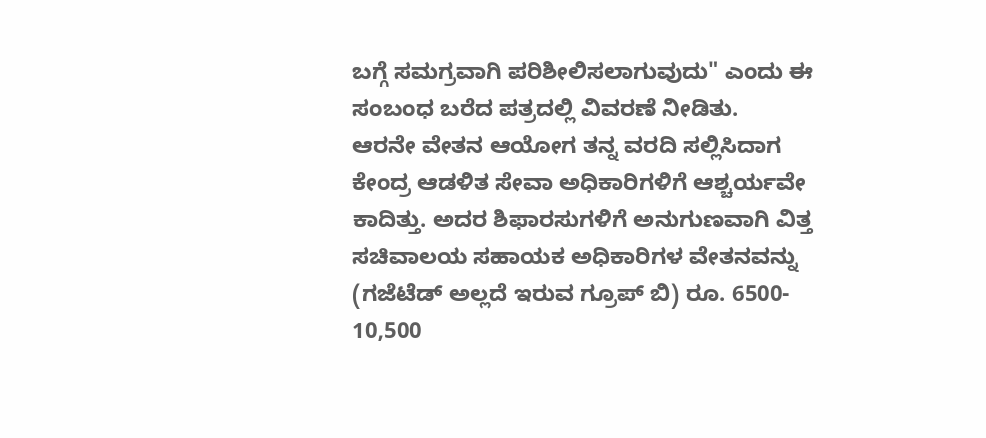ಬಗ್ಗೆ ಸಮಗ್ರವಾಗಿ ಪರಿಶೀಲಿಸಲಾಗುವುದು" ಎಂದು ಈ ಸಂಬಂಧ ಬರೆದ ಪತ್ರದಲ್ಲಿ ವಿವರಣೆ ನೀಡಿತು.
ಆರನೇ ವೇತನ ಆಯೋಗ ತನ್ನ ವರದಿ ಸಲ್ಲಿಸಿದಾಗ ಕೇಂದ್ರ ಆಡಳಿತ ಸೇವಾ ಅಧಿಕಾರಿಗಳಿಗೆ ಆಶ್ಚರ್ಯವೇ ಕಾದಿತ್ತು. ಅದರ ಶಿಫಾರಸುಗಳಿಗೆ ಅನುಗುಣವಾಗಿ ವಿತ್ತ ಸಚಿವಾಲಯ ಸಹಾಯಕ ಅಧಿಕಾರಿಗಳ ವೇತನವನ್ನು (ಗಜೆಟೆಡ್ ಅಲ್ಲದೆ ಇರುವ ಗ್ರೂಪ್ ಬಿ) ರೂ. 6500- 10,500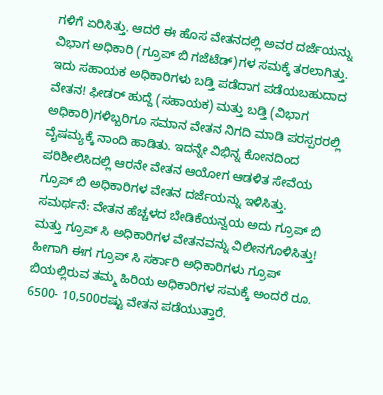ಗಳಿಗೆ ಏರಿಸಿತ್ತು. ಆದರೆ ಈ ಹೊಸ ವೇತನದಲ್ಲಿ ಅವರ ದರ್ಜೆಯನ್ನು ವಿಭಾಗ ಅಧಿಕಾರಿ (ಗ್ರೂಪ್ ಬಿ ಗಜೆಟೆಡ್)ಗಳ ಸಮಕ್ಕೆ ತರಲಾಗಿತ್ತು. ಇದು ಸಹಾಯಕ ಅಧಿಕಾರಿಗಳು ಬಡ್ತಿ ಪಡೆದಾಗ ಪಡೆಯಬಹುದಾದ ವೇತನ! ಫೀಡರ್ ಹುದ್ದೆ (ಸಹಾಯಕ) ಮತ್ತು ಬಡ್ತಿ (ವಿಭಾಗ ಅಧಿಕಾರಿ)ಗಳಿಬ್ಬರಿಗೂ ಸಮಾನ ವೇತನ ನಿಗದಿ ಮಾಡಿ ಪರಸ್ಪರರಲ್ಲಿ ವೈಷಮ್ಯಕ್ಕೆ ನಾಂದಿ ಹಾಡಿತು. ಇದನ್ನೇ ವಿಭಿನ್ನ ಕೋನದಿಂದ ಪರಿಶೀಲಿಸಿದಲ್ಲಿ ಆರನೇ ವೇತನ ಆಯೋಗ ಆಡಳಿತ ಸೇವೆಯ ಗ್ರೂಪ್ ಬಿ ಅಧಿಕಾರಿಗಳ ವೇತನ ದರ್ಜೆಯನ್ನು ಇಳಿಸಿತ್ತು. ಸಮರ್ಥನೆ: ವೇತನ ಹೆಚ್ಚಳದ ಬೇಡಿಕೆಯನ್ವಯ ಅದು ಗ್ರೂಪ್ ಬಿ ಮತ್ತು ಗ್ರೂಪ್ ಸಿ ಅಧಿಕಾರಿಗಳ ವೇತನವನ್ನು ವಿಲೀನಗೊಳಿಸಿತ್ತು! ಹೀಗಾಗಿ ಈಗ ಗ್ರೂಪ್ ಸಿ ಸರ್ಕಾರಿ ಅಧಿಕಾರಿಗಳು ಗ್ರೂಪ್ ಬಿಯಲ್ಲಿರುವ ತಮ್ಮ ಹಿರಿಯ ಅಧಿಕಾರಿಗಳ ಸಮಕ್ಕೆ ಅಂದರೆ ರೂ. 6500- 10,500ರಷ್ಟು ವೇತನ ಪಡೆಯುತ್ತಾರೆ.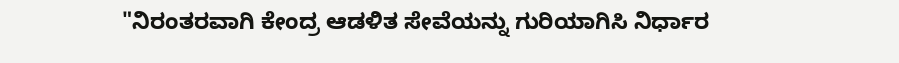"ನಿರಂತರವಾಗಿ ಕೇಂದ್ರ ಆಡಳಿತ ಸೇವೆಯನ್ನು ಗುರಿಯಾಗಿಸಿ ನಿರ್ಧಾರ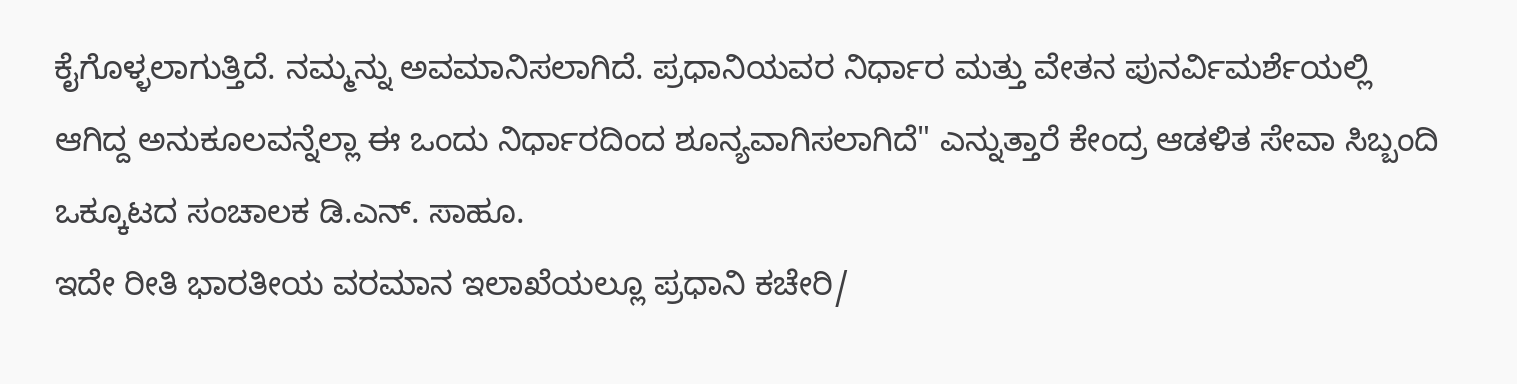ಕೈಗೊಳ್ಳಲಾಗುತ್ತಿದೆ. ನಮ್ಮನ್ನು ಅವಮಾನಿಸಲಾಗಿದೆ. ಪ್ರಧಾನಿಯವರ ನಿರ್ಧಾರ ಮತ್ತು ವೇತನ ಪುನರ್ವಿಮರ್ಶೆಯಲ್ಲಿ ಆಗಿದ್ದ ಅನುಕೂಲವನ್ನೆಲ್ಲಾ ಈ ಒಂದು ನಿರ್ಧಾರದಿಂದ ಶೂನ್ಯವಾಗಿಸಲಾಗಿದೆ" ಎನ್ನುತ್ತಾರೆ ಕೇಂದ್ರ ಆಡಳಿತ ಸೇವಾ ಸಿಬ್ಬಂದಿ ಒಕ್ಕೂಟದ ಸಂಚಾಲಕ ಡಿ.ಎನ್. ಸಾಹೂ.
ಇದೇ ರೀತಿ ಭಾರತೀಯ ವರಮಾನ ಇಲಾಖೆಯಲ್ಲೂ ಪ್ರಧಾನಿ ಕಚೇರಿ/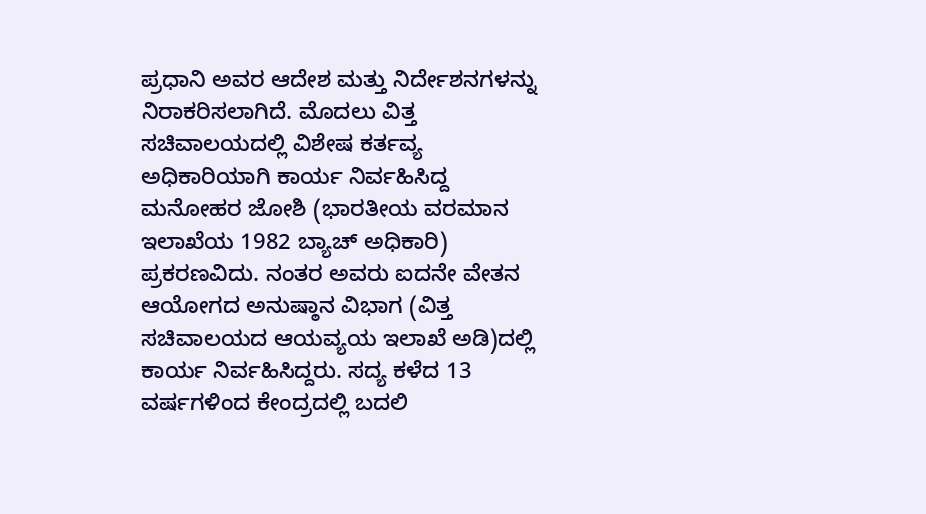ಪ್ರಧಾನಿ ಅವರ ಆದೇಶ ಮತ್ತು ನಿರ್ದೇಶನಗಳನ್ನು ನಿರಾಕರಿಸಲಾಗಿದೆ. ಮೊದಲು ವಿತ್ತ ಸಚಿವಾಲಯದಲ್ಲಿ ವಿಶೇಷ ಕರ್ತವ್ಯ ಅಧಿಕಾರಿಯಾಗಿ ಕಾರ್ಯ ನಿರ್ವಹಿಸಿದ್ದ ಮನೋಹರ ಜೋಶಿ (ಭಾರತೀಯ ವರಮಾನ ಇಲಾಖೆಯ 1982 ಬ್ಯಾಚ್ ಅಧಿಕಾರಿ) ಪ್ರಕರಣವಿದು. ನಂತರ ಅವರು ಐದನೇ ವೇತನ ಆಯೋಗದ ಅನುಷ್ಠಾನ ವಿಭಾಗ (ವಿತ್ತ ಸಚಿವಾಲಯದ ಆಯವ್ಯಯ ಇಲಾಖೆ ಅಡಿ)ದಲ್ಲಿ ಕಾರ್ಯ ನಿರ್ವಹಿಸಿದ್ದರು. ಸದ್ಯ ಕಳೆದ 13 ವರ್ಷಗಳಿಂದ ಕೇಂದ್ರದಲ್ಲಿ ಬದಲಿ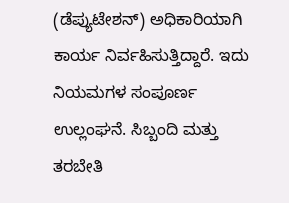(ಡೆಪ್ಯುಟೇಶನ್) ಅಧಿಕಾರಿಯಾಗಿ ಕಾರ್ಯ ನಿರ್ವಹಿಸುತ್ತಿದ್ದಾರೆ. ಇದು ನಿಯಮಗಳ ಸಂಪೂರ್ಣ ಉಲ್ಲಂಘನೆ. ಸಿಬ್ಬಂದಿ ಮತ್ತು ತರಬೇತಿ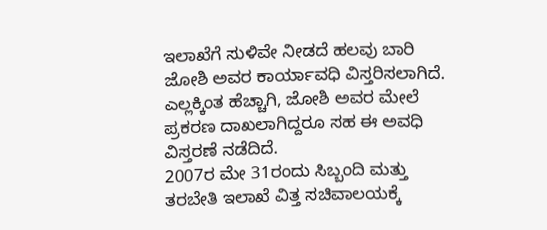ಇಲಾಖೆಗೆ ಸುಳಿವೇ ನೀಡದೆ ಹಲವು ಬಾರಿ ಜೋಶಿ ಅವರ ಕಾರ್ಯಾವಧಿ ವಿಸ್ತರಿಸಲಾಗಿದೆ. ಎಲ್ಲಕ್ಕಿಂತ ಹೆಚ್ಚಾಗಿ, ಜೋಶಿ ಅವರ ಮೇಲೆ ಪ್ರಕರಣ ದಾಖಲಾಗಿದ್ದರೂ ಸಹ ಈ ಅವಧಿ ವಿಸ್ತರಣೆ ನಡೆದಿದೆ.
2007ರ ಮೇ 31ರಂದು ಸಿಬ್ಬಂದಿ ಮತ್ತು ತರಬೇತಿ ಇಲಾಖೆ ವಿತ್ತ ಸಚಿವಾಲಯಕ್ಕೆ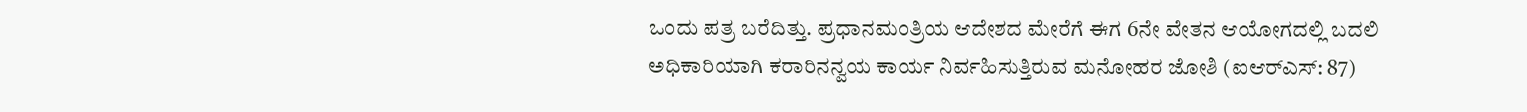ಒಂದು ಪತ್ರ ಬರೆದಿತ್ತು. ಪ್ರಧಾನಮಂತ್ರಿಯ ಆದೇಶದ ಮೇರೆಗೆ ಈಗ 6ನೇ ವೇತನ ಆಯೋಗದಲ್ಲಿ ಬದಲಿ ಅಧಿಕಾರಿಯಾಗಿ ಕರಾರಿನನ್ವಯ ಕಾರ್ಯ ನಿರ್ವಹಿಸುತ್ತಿರುವ ಮನೋಹರ ಜೋಶಿ (ಐಆರ್‌ಎಸ್: 87)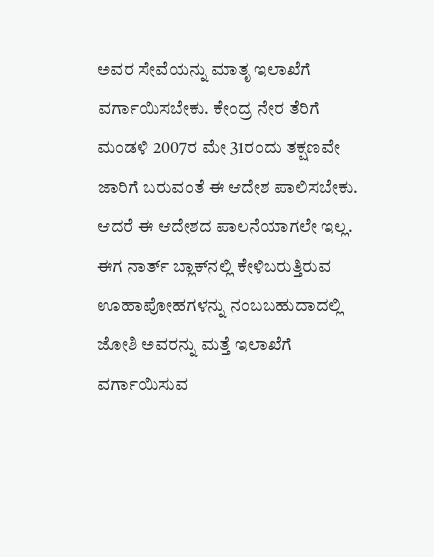ಅವರ ಸೇವೆಯನ್ನು ಮಾತೃ ಇಲಾಖೆಗೆ ವರ್ಗಾಯಿಸಬೇಕು. ಕೇಂದ್ರ ನೇರ ತೆರಿಗೆ ಮಂಡಳಿ 2007ರ ಮೇ 31ರಂದು ತಕ್ಷಣವೇ ಜಾರಿಗೆ ಬರುವಂತೆ ಈ ಆದೇಶ ಪಾಲಿಸಬೇಕು. ಆದರೆ ಈ ಆದೇಶದ ಪಾಲನೆಯಾಗಲೇ ಇಲ್ಲ.
ಈಗ ನಾರ್ತ್ ಬ್ಲಾಕ್‌ನಲ್ಲಿ ಕೇಳಿಬರುತ್ತಿರುವ ಊಹಾಪೋಹಗಳನ್ನು ನಂಬಬಹುದಾದಲ್ಲಿ ಜೋಶಿ ಅವರನ್ನು ಮತ್ತೆ ಇಲಾಖೆಗೆ ವರ್ಗಾಯಿಸುವ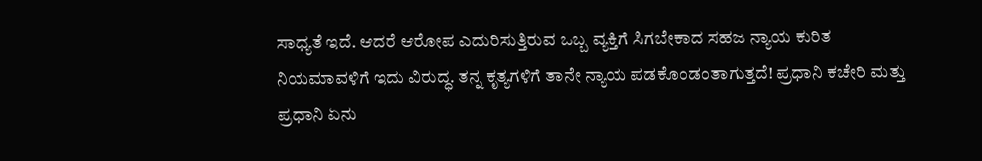ಸಾಧ್ಯತೆ ಇದೆ. ಆದರೆ ಆರೋಪ ಎದುರಿಸುತ್ತಿರುವ ಒಬ್ಬ ವ್ಯಕ್ತಿಗೆ ಸಿಗಬೇಕಾದ ಸಹಜ ನ್ಯಾಯ ಕುರಿತ ನಿಯಮಾವಳಿಗೆ ಇದು ವಿರುದ್ಧ. ತನ್ನ ಕೃತ್ಯಗಳಿಗೆ ತಾನೇ ನ್ಯಾಯ ಪಡಕೊಂಡಂತಾಗುತ್ತದೆ! ಪ್ರಧಾನಿ ಕಚೇರಿ ಮತ್ತು ಪ್ರಧಾನಿ ಏನು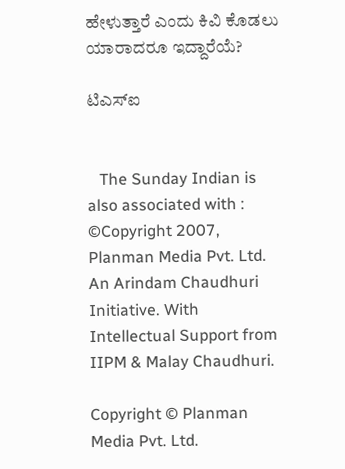ಹೇಳುತ್ತಾರೆ ಎಂದು ಕಿವಿ ಕೊಡಲು ಯಾರಾದರೂ ಇದ್ದಾರೆಯೆ?

ಟಿಎಸ್‌ಐ


   The Sunday Indian is also associated with :
©Copyright 2007, Planman Media Pvt. Ltd. An Arindam Chaudhuri Initiative. With Intellectual Support from IIPM & Malay Chaudhuri.

Copyright © Planman Media Pvt. Ltd.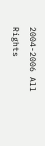2004-2006 All Rights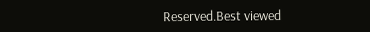Reserved.Best viewed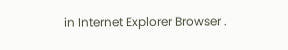in Internet Explorer Browser .